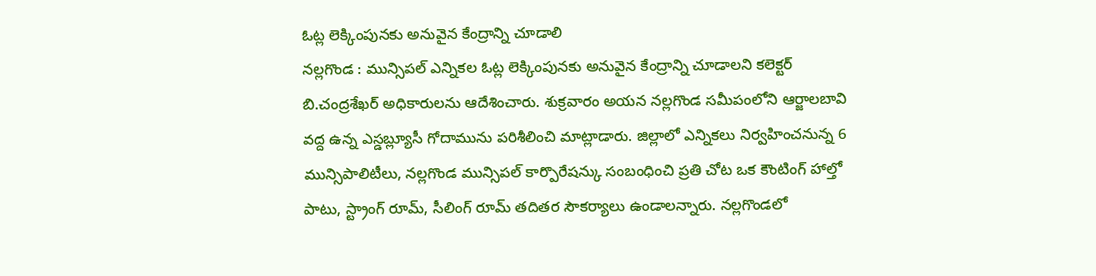ఓట్ల లెక్కింపునకు అనువైన కేంద్రాన్ని చూడాలి
నల్లగొండ : మున్సిపల్ ఎన్నికల ఓట్ల లెక్కింపునకు అనువైన కేంద్రాన్ని చూడాలని కలెక్టర్ బి.చంద్రశేఖర్ అధికారులను ఆదేశించారు. శుక్రవారం అయన నల్లగొండ సమీపంలోని ఆర్జాలబావి వద్ద ఉన్న ఎస్డబ్ల్యూసీ గోదామును పరిశీలించి మాట్లాడారు. జిల్లాలో ఎన్నికలు నిర్వహించనున్న 6 మున్సిపాలిటీలు, నల్లగొండ మున్సిపల్ కార్పొరేషన్కు సంబంధించి ప్రతి చోట ఒక కౌంటింగ్ హాల్తో పాటు, స్ట్రాంగ్ రూమ్, సీలింగ్ రూమ్ తదితర సౌకర్యాలు ఉండాలన్నారు. నల్లగొండలో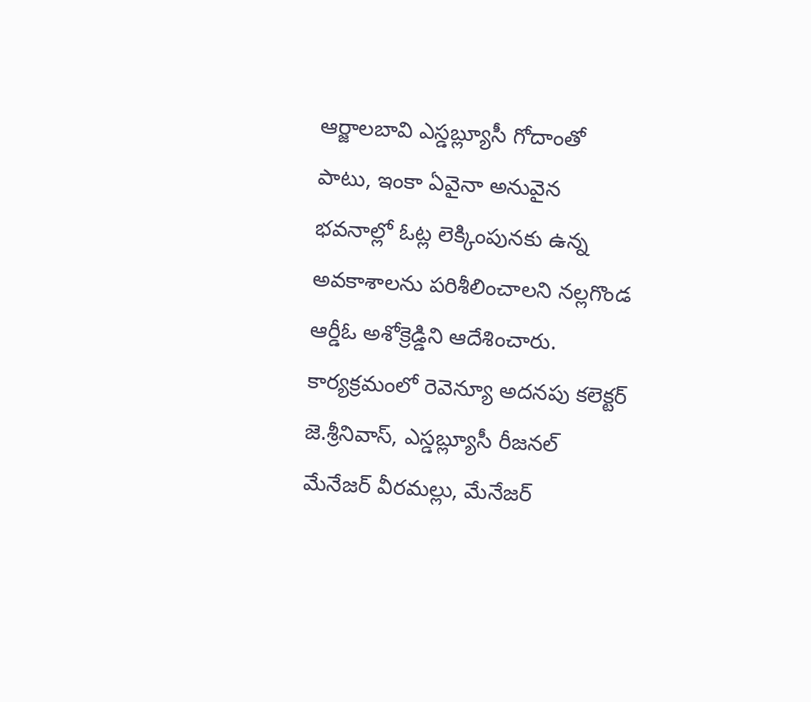ఆర్జాలబావి ఎస్డబ్ల్యూసీ గోదాంతో పాటు, ఇంకా ఏవైనా అనువైన భవనాల్లో ఓట్ల లెక్కింపునకు ఉన్న అవకాశాలను పరిశీలించాలని నల్లగొండ ఆర్డీఓ అశోక్రెడ్డిని ఆదేశించారు. కార్యక్రమంలో రెవెన్యూ అదనపు కలెక్టర్ జె.శ్రీనివాస్, ఎస్డబ్ల్యూసీ రీజనల్ మేనేజర్ వీరమల్లు, మేనేజర్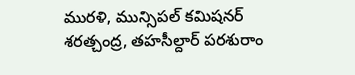మురళి, మున్సిపల్ కమిషనర్ శరత్చంద్ర, తహసీల్దార్ పరశురాం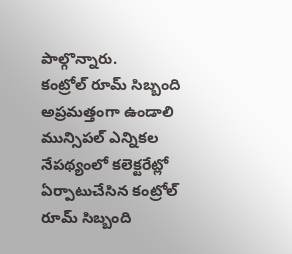పాల్గొన్నారు.
కంట్రోల్ రూమ్ సిబ్బంది
అప్రమత్తంగా ఉండాలి
మున్సిపల్ ఎన్నికల నేపథ్యంలో కలెక్టరేట్లో ఏర్పాటుచేసిన కంట్రోల్ రూమ్ సిబ్బంది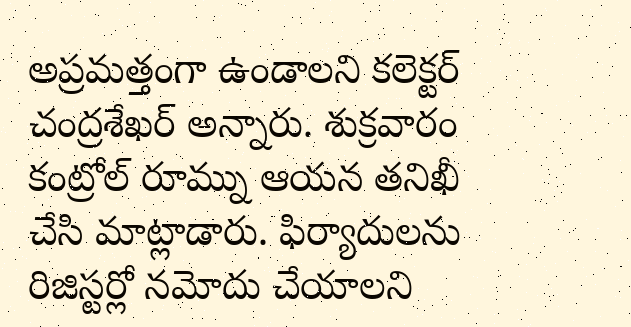అప్రమత్తంగా ఉండాలని కలెక్టర్ చంద్రశేఖర్ అన్నారు. శుక్రవారం కంట్రోల్ రూమ్ను ఆయన తనిఖీ చేసి మాట్లాడారు. ఫిర్యాదులను రిజిస్టర్లో నమోదు చేయాలని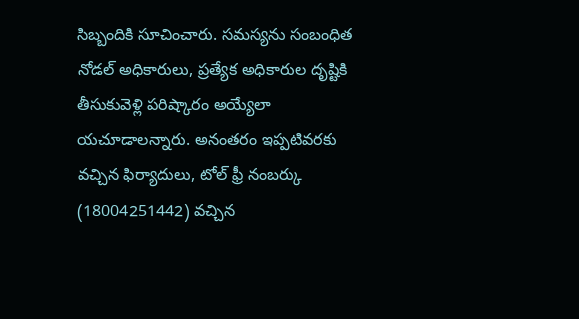సిబ్బందికి సూచించారు. సమస్యను సంబంధిత నోడల్ అధికారులు, ప్రత్యేక అధికారుల దృష్టికి తీసుకువెళ్లి పరిష్కారం అయ్యేలా యచూడాలన్నారు. అనంతరం ఇప్పటివరకు వచ్చిన ఫిర్యాదులు, టోల్ ఫ్రీ నంబర్కు (18004251442) వచ్చిన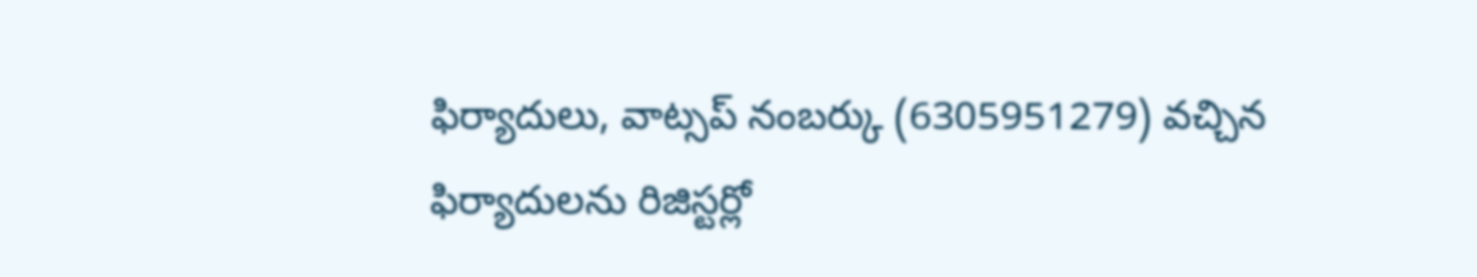ఫిర్యాదులు, వాట్సప్ నంబర్కు (6305951279) వచ్చిన ఫిర్యాదులను రిజిస్టర్లో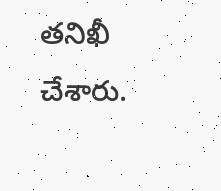తనిఖీ చేశారు.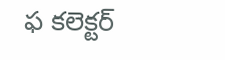ఫ కలెక్టర్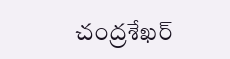చంద్రశేఖర్